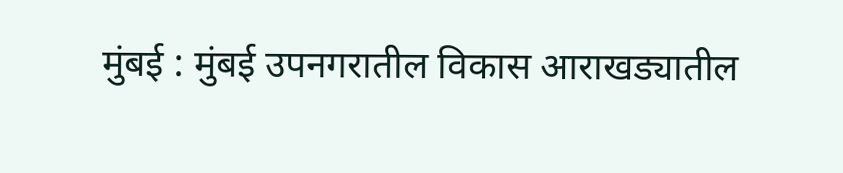मुंबई : मुंबई उपनगरातील विकास आराखड्यातील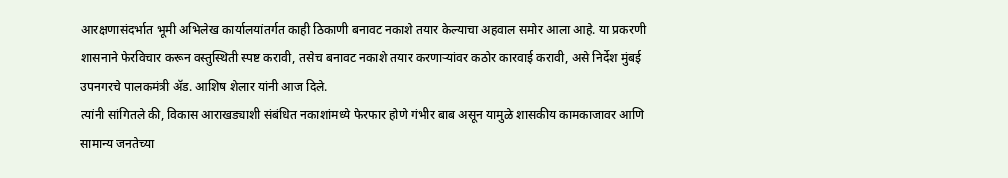आरक्षणासंदर्भात भूमी अभिलेख कार्यालयांतर्गत काही ठिकाणी बनावट नकाशे तयार केल्याचा अहवाल समोर आला आहे. या प्रकरणी शासनाने फेरविचार करून वस्तुस्थिती स्पष्ट करावी, तसेच बनावट नकाशे तयार करणाऱ्यांवर कठोर कारवाई करावी, असे निर्देश मुंबई उपनगरचे पालकमंत्री ॲड. आशिष शेलार यांनी आज दिले.
त्यांनी सांगितले की, विकास आराखड्याशी संबंधित नकाशांमध्ये फेरफार होणे गंभीर बाब असून यामुळे शासकीय कामकाजावर आणि सामान्य जनतेच्या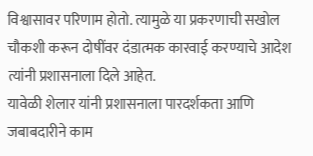विश्वासावर परिणाम होतो. त्यामुळे या प्रकरणाची सखोल चौकशी करून दोषींवर दंडात्मक कारवाई करण्याचे आदेश त्यांनी प्रशासनाला दिले आहेत.
यावेळी शेलार यांनी प्रशासनाला पारदर्शकता आणि जबाबदारीने काम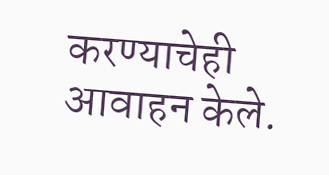करण्याचेही आवाहन केले.